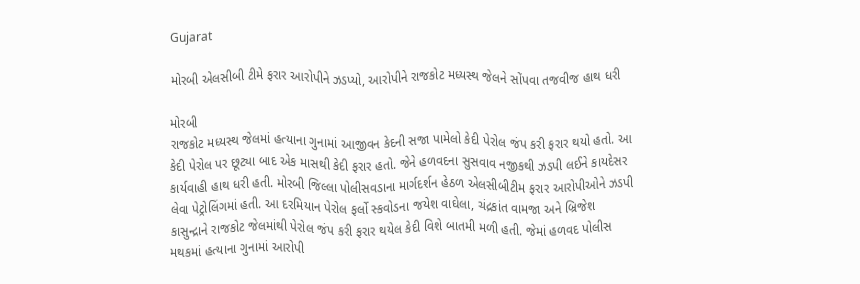Gujarat

મોરબી એલસીબી ટીમે ફરાર આરોપીને ઝડપ્યો, આરોપીને રાજકોટ મધ્યસ્થ જેલને સોંપવા તજવીજ હાથ ધરી

મોરબી
રાજકોટ મધ્યસ્થ જેલમાં હત્યાના ગુનામાં આજીવન કેદની સજા પામેલો કેદી પેરોલ જંપ કરી ફરાર થયો હતો. આ કેદી પેરોલ પર છૂટ્યા બાદ એક માસથી કેદી ફરાર હતો. જેને હળવદના સુસવાવ નજીકથી ઝડપી લઈને કાયદેસર કાર્યવાહી હાથ ધરી હતી. મોરબી જિલ્લા પોલીસવડાના માર્ગદર્શન હેઠળ એલસીબીટીમ ફરાર આરોપીઓને ઝડપી લેવા પેટ્રોલિંગમાં હતી. આ દરમિયાન પેરોલ ફર્લો સ્કવોડના જયેશ વાઘેલા, ચંદ્રકાંત વામજા અને બ્રિજેશ કાસુન્દ્રાને રાજકોટ જેલમાંથી પેરોલ જંપ કરી ફરાર થયેલ કેદી વિશે બાતમી મળી હતી. જેમાં હળવદ પોલીસ મથકમાં હત્યાના ગુનામાં આરોપી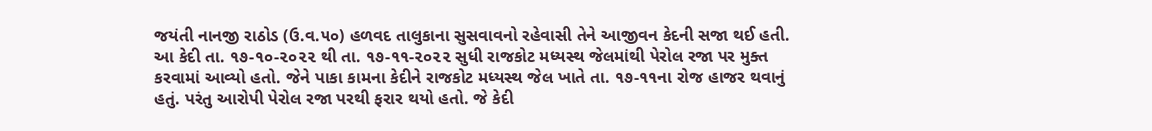જયંતી નાનજી રાઠોડ (ઉ.વ.૫૦) હળવદ તાલુકાના સુસવાવનો રહેવાસી તેને આજીવન કેદની સજા થઈ હતી. આ કેદી તા. ૧૭-૧૦-૨૦૨૨ થી તા. ૧૭-૧૧-૨૦૨૨ સુધી રાજકોટ મધ્યસ્થ જેલમાંથી પેરોલ રજા પર મુક્ત કરવામાં આવ્યો હતો. જેને પાકા કામના કેદીને રાજકોટ મધ્યસ્થ જેલ ખાતે તા. ૧૭-૧૧ના રોજ હાજર થવાનું હતું. પરંતુ આરોપી પેરોલ રજા પરથી ફરાર થયો હતો. જે કેદી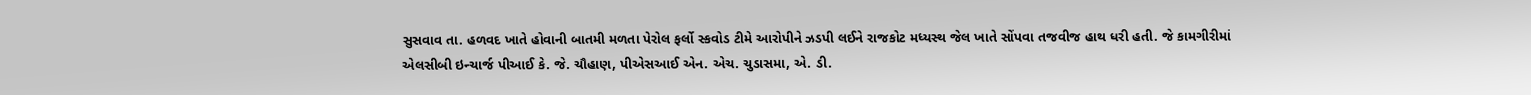સુસવાવ તા. હળવદ ખાતે હોવાની બાતમી મળતા પેરોલ ફર્લો સ્કવોડ ટીમે આરોપીને ઝડપી લઈને રાજકોટ મધ્યસ્થ જેલ ખાતે સોંપવા તજવીજ હાથ ધરી હતી. જે કામગીરીમાં એલસીબી ઇન્ચાર્જ પીઆઈ કે. જે. ચૌહાણ, પીએસઆઈ એન. એચ. ચુડાસમા, એ. ડી.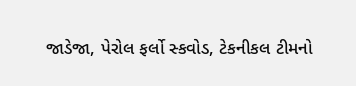જાડેજા, પેરોલ ફર્લો સ્કવોડ, ટેકનીકલ ટીમનો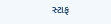સ્ટાફ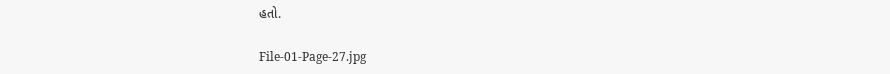હતો.

File-01-Page-27.jpg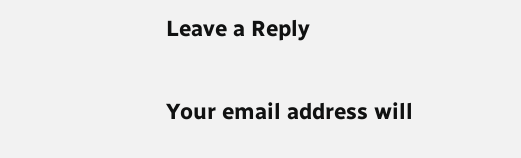Leave a Reply

Your email address will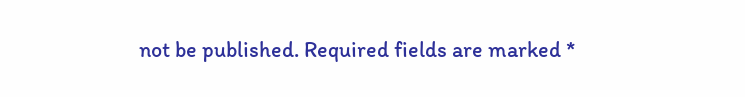not be published. Required fields are marked *